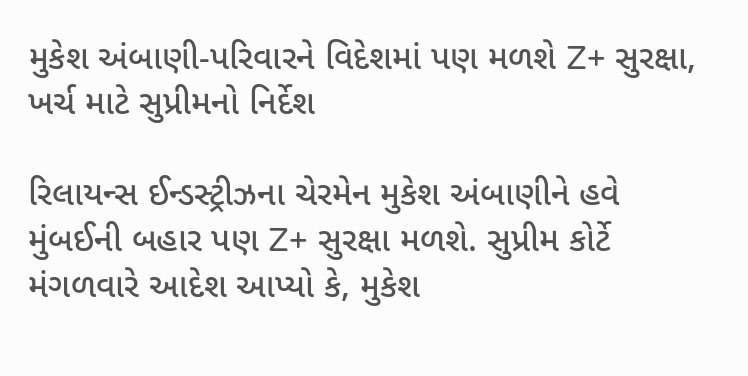મુકેશ અંબાણી-પરિવારને વિદેશમાં પણ મળશે Z+ સુરક્ષા, ખર્ચ માટે સુપ્રીમનો નિર્દેશ

રિલાયન્સ ઈન્ડસ્ટ્રીઝના ચેરમેન મુકેશ અંબાણીને હવે મુંબઈની બહાર પણ Z+ સુરક્ષા મળશે. સુપ્રીમ કોર્ટે મંગળવારે આદેશ આપ્યો કે, મુકેશ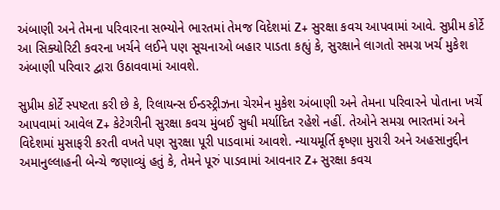અંબાણી અને તેમના પરિવારના સભ્યોને ભારતમાં તેમજ વિદેશમાં Z+ સુરક્ષા કવચ આપવામાં આવે. સુપ્રીમ કોર્ટે આ સિક્યોરિટી કવરના ખર્ચને લઈને પણ સૂચનાઓ બહાર પાડતા કહ્યું કે, સુરક્ષાને લાગતો સમગ્ર ખર્ચ મુકેશ અંબાણી પરિવાર દ્વારા ઉઠાવવામાં આવશે.

સુપ્રીમ કોર્ટે સ્પષ્ટતા કરી છે કે, રિલાયન્સ ઈન્ડસ્ટ્રીઝના ચેરમેન મુકેશ અંબાણી અને તેમના પરિવારને પોતાના ખર્ચે આપવામાં આવેલ Z+ કેટેગરીની સુરક્ષા કવચ મુંબઈ સુધી મર્યાદિત રહેશે નહીં. તેઓને સમગ્ર ભારતમાં અને વિદેશમાં મુસાફરી કરતી વખતે પણ સુરક્ષા પૂરી પાડવામાં આવશે. ન્યાયમૂર્તિ કૃષ્ણા મુરારી અને અહસાનુદ્દીન અમાનુલ્લાહની બેન્ચે જણાવ્યું હતું કે, તેમને પૂરું પાડવામાં આવનાર Z+ સુરક્ષા કવચ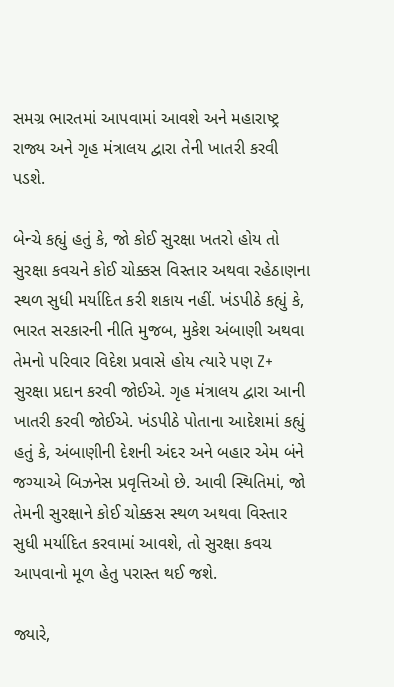સમગ્ર ભારતમાં આપવામાં આવશે અને મહારાષ્ટ્ર રાજ્ય અને ગૃહ મંત્રાલય દ્વારા તેની ખાતરી કરવી પડશે.

બેન્ચે કહ્યું હતું કે, જો કોઈ સુરક્ષા ખતરો હોય તો સુરક્ષા કવચને કોઈ ચોક્કસ વિસ્તાર અથવા રહેઠાણના સ્થળ સુધી મર્યાદિત કરી શકાય નહીં. ખંડપીઠે કહ્યું કે, ભારત સરકારની નીતિ મુજબ, મુકેશ અંબાણી અથવા તેમનો પરિવાર વિદેશ પ્રવાસે હોય ત્યારે પણ Z+ સુરક્ષા પ્રદાન કરવી જોઈએ. ગૃહ મંત્રાલય દ્વારા આની ખાતરી કરવી જોઈએ. ખંડપીઠે પોતાના આદેશમાં કહ્યું હતું કે, અંબાણીની દેશની અંદર અને બહાર એમ બંને જગ્યાએ બિઝનેસ પ્રવૃત્તિઓ છે. આવી સ્થિતિમાં, જો તેમની સુરક્ષાને કોઈ ચોક્કસ સ્થળ અથવા વિસ્તાર સુધી મર્યાદિત કરવામાં આવશે, તો સુરક્ષા કવચ આપવાનો મૂળ હેતુ પરાસ્ત થઈ જશે.

જ્યારે,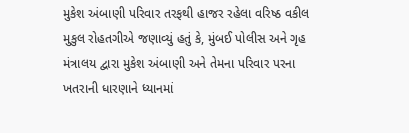મુકેશ અંબાણી પરિવાર તરફથી હાજર રહેલા વરિષ્ઠ વકીલ મુકુલ રોહતગીએ જણાવ્યું હતું કે, મુંબઈ પોલીસ અને ગૃહ મંત્રાલય દ્વારા મુકેશ અંબાણી અને તેમના પરિવાર પરના ખતરાની ધારણાને ધ્યાનમાં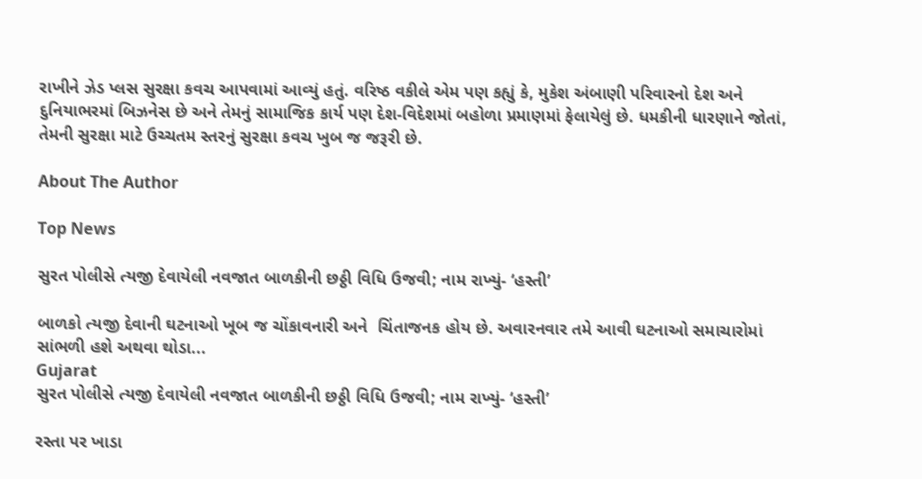રાખીને ઝેડ પ્લસ સુરક્ષા કવચ આપવામાં આવ્યું હતું. વરિષ્ઠ વકીલે એમ પણ કહ્યું કે, મુકેશ અંબાણી પરિવારનો દેશ અને દુનિયાભરમાં બિઝનેસ છે અને તેમનું સામાજિક કાર્ય પણ દેશ-વિદેશમાં બહોળા પ્રમાણમાં ફેલાયેલું છે. ધમકીની ધારણાને જોતાં, તેમની સુરક્ષા માટે ઉચ્ચતમ સ્તરનું સુરક્ષા કવચ ખુબ જ જરૂરી છે.

About The Author

Top News

સુરત પોલીસે ત્યજી દેવાયેલી નવજાત બાળકીની છઠ્ઠી વિધિ ઉજવી; નામ રાખ્યું- ‘હસ્તી’

બાળકો ત્યજી દેવાની ઘટનાઓ ખૂબ જ ચોંકાવનારી અને  ચિંતાજનક હોય છે. અવારનવાર તમે આવી ઘટનાઓ સમાચારોમાં સાંભળી હશે અથવા થોડા...
Gujarat
સુરત પોલીસે ત્યજી દેવાયેલી નવજાત બાળકીની છઠ્ઠી વિધિ ઉજવી; નામ રાખ્યું- ‘હસ્તી’

રસ્તા પર ખાડા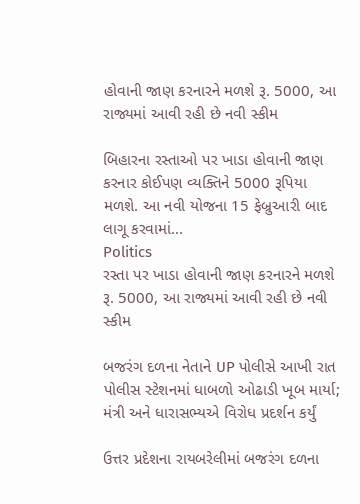હોવાની જાણ કરનારને મળશે રૂ. 5000, આ રાજ્યમાં આવી રહી છે નવી સ્કીમ

બિહારના રસ્તાઓ પર ખાડા હોવાની જાણ કરનાર કોઈપણ વ્યક્તિને 5000 રૂપિયા મળશે. આ નવી યોજના 15 ફેબ્રુઆરી બાદ લાગૂ કરવામાં...
Politics
રસ્તા પર ખાડા હોવાની જાણ કરનારને મળશે રૂ. 5000, આ રાજ્યમાં આવી રહી છે નવી સ્કીમ

બજરંગ દળના નેતાને UP પોલીસે આખી રાત પોલીસ સ્ટેશનમાં ધાબળો ઓઢાડી ખૂબ માર્યા; મંત્રી અને ધારાસભ્યએ વિરોધ પ્રદર્શન કર્યું

ઉત્તર પ્રદેશના રાયબરેલીમાં બજરંગ દળના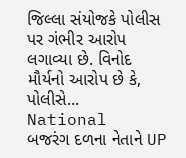જિલ્લા સંયોજકે પોલીસ પર ગંભીર આરોપ લગાવ્યા છે. વિનોદ મૌર્યનો આરોપ છે કે, પોલીસે...
National
બજરંગ દળના નેતાને UP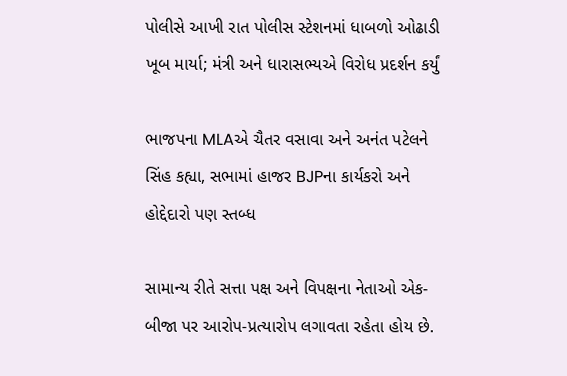પોલીસે આખી રાત પોલીસ સ્ટેશનમાં ધાબળો ઓઢાડી ખૂબ માર્યા; મંત્રી અને ધારાસભ્યએ વિરોધ પ્રદર્શન કર્યું

ભાજપના MLAએ ચૈતર વસાવા અને અનંત પટેલને સિંહ કહ્યા, સભામાં હાજર BJPના કાર્યકરો અને હોદ્દેદારો પણ સ્તબ્ધ

સામાન્ય રીતે સત્તા પક્ષ અને વિપક્ષના નેતાઓ એક-બીજા પર આરોપ-પ્રત્યારોપ લગાવતા રહેતા હોય છે.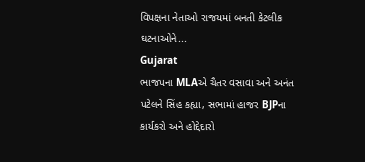વિપક્ષના નેતાઓ રાજયમાં બનતી કેટલીક ઘટનાઓને...
Gujarat
ભાજપના MLAએ ચૈતર વસાવા અને અનંત પટેલને સિંહ કહ્યા, સભામાં હાજર BJPના કાર્યકરો અને હોદ્દેદારો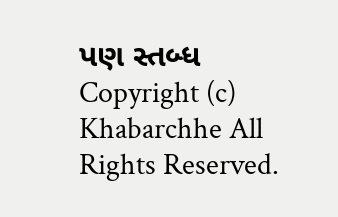પણ સ્તબ્ધ
Copyright (c) Khabarchhe All Rights Reserved.